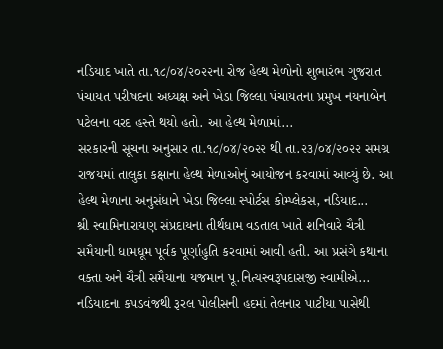નડિયાદ ખાતે તા.૧૮/૦૪/૨૦૨૨ના રોજ હેલ્થ મેળોનો શુભારંભ ગુજરાત પંચાયત પરીષદના અધ્યક્ષ અને ખેડા જિલ્લા પંચાયતના પ્રમુખ નયનાબેન પટેલના વરદ હસ્તે થયો હતો. આ હેલ્થ મેળામાં...
સરકારની સૂચના અનુસાર તા.૧૮/૦૪/૨૦૨૨ થી તા.૨૩/૦૪/૨૦૨૨ સમગ્ર રાજયમાં તાલુકા કક્ષાના હેલ્થ મેળાઓનું આયોજન કરવામાં આવ્યું છે. આ હેલ્થ મેળાના અનુસંધાને ખેડા જિલ્લા સ્પોર્ટસ કોમ્પ્લેકસ, નડિયાદ...
શ્રી સ્વામિનારાયણ સંપ્રદાયના તીર્થધામ વડતાલ ખાતે શનિવારે ચૈત્રી સમૈયાની ધામધૂમ પૂર્વક પૂર્ણાહુતિ કરવામાં આવી હતી. આ પ્રસંગે કથાના વક્તા અને ચૈત્રી સમૈયાના યજમાન પૂ.નિત્યસ્વરૂપદાસજી સ્વામીએ...
નડિયાદના કપડવંજથી રૂરલ પોલીસની હદમાં તેલનાર પાટીયા પાસેથી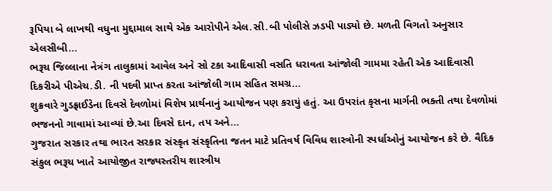રૂપિયા બે લાખથી વધુના મુદ્દામાલ સાથે એક આરોપીને એલ.સી.બી પોલીસે ઝડપી પાડ્યો છે. મળતી વિગતો અનુસાર એલસીબી...
ભરૂચ જિલ્લાના નેત્રંગ તાલુકામાં આવેલ અને સો ટકા આદિવાસી વસતિ ધરાવતા આંજોલી ગામમા રહેતી એક આદિવાસી દિકરીએ પીએચ.ડી. ની પદવી પ્રાપ્ત કરતા આંજોલી ગામ સહિત સમગ્ર...
શુક્રવારે ગુડફ્રાઈડેના દિવસે દેવળોમાં વિશેષ પ્રાર્થનાનું આયોજન પણ કરાયું હતું. આ ઉપરાંત કૃસના માર્ગની ભક્તી તથા દેવળોમાં ભજનનો ગાવામાં આવ્યાં છે.આ દિવસે દાન, તપ અને...
ગુજરાત સરકાર તથા ભારત સરકાર સંસ્કૃત સંસ્કૃતિના જતન માટે પ્રતિવર્ષ વિવિધ શાસ્ત્રોની સ્પર્ધાઓનું આયોજન કરે છે. વૈદિક સંકુલ ભરૂચ ખાતે આયોજીત રાજ્યસ્તરીય શાસ્ત્રીય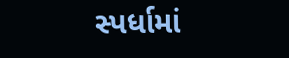સ્પર્ધામાં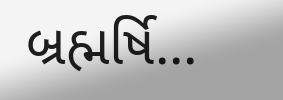બ્રહ્મર્ષિ...